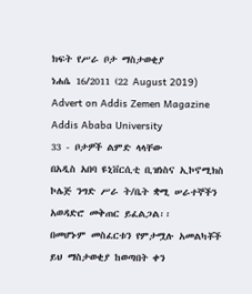ክፍት የሥራ ቦታ ማስታወቂያ
ነሐሴ 16/2011 (22 August 2019)
Advert on Addis Zemen Magazine
Addis Ababa University
33 - ቦታዎች ልምድ ላላቸው
በአዲስ አበባ ዩኒቨርሲቲ ቢዝነስና ኢኮኖሚክስ ኮሌጅ ንግድ ሥራ ት/ቤት ቋሚ ሠራተኞችን አወዳድሮ መቅጠር ይፈልጋል፡፡
በመሆኑም መስፈርቱን የምታሟሉ አመልካቾች ይህ ማስታወቂያ ከወጣበት ቀን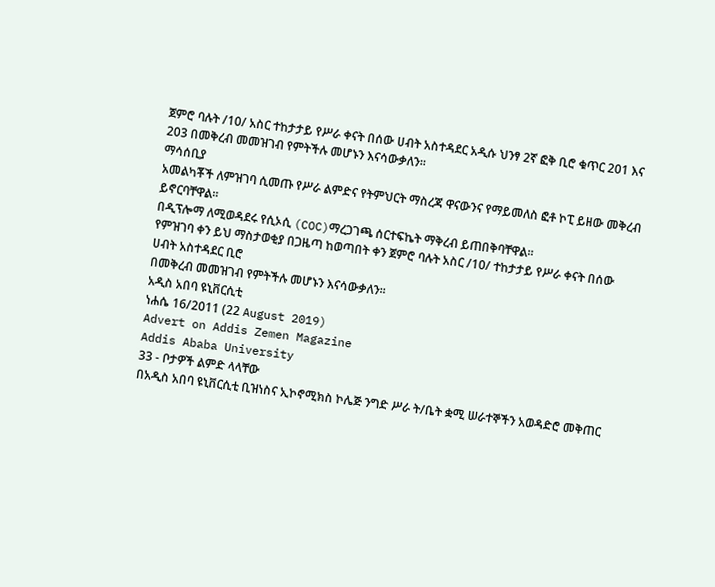ጀምሮ ባሉት /10/ አስር ተከታታይ የሥራ ቀናት በሰው ሀብት አስተዳደር አዲሱ ህንፃ 2ኛ ፎቅ ቢሮ ቁጥር 201 እና 203 በመቅረብ መመዝገብ የምትችሉ መሆኑን እናሳውቃለን፡፡
ማሳሰቢያ
አመልካቾች ለምዝገባ ሲመጡ የሥራ ልምድና የትምህርት ማስረጃ ዋናውንና የማይመለስ ፎቶ ኮፒ ይዘው መቅረብ ይኖርባቸዋል፡፡
በዲፕሎማ ለሚወዳደሩ የሲኦሲ (COC)ማረጋገጫ ሰርተፍኬት ማቅረብ ይጠበቅባቸዋል፡፡
የምዝገባ ቀን ይህ ማስታወቂያ በጋዜጣ ከወጣበት ቀን ጀምሮ ባሉት አስር /10/ ተከታታይ የሥራ ቀናት በሰው ሀብት አስተዳደር ቢሮ
በመቅረብ መመዝገብ የምትችሉ መሆኑን እናሳውቃለን፡፡
አዲስ አበባ ዩኒቨርሲቲ
ነሐሴ 16/2011 (22 August 2019)
Advert on Addis Zemen Magazine
Addis Ababa University
33 - ቦታዎች ልምድ ላላቸው
በአዲስ አበባ ዩኒቨርሲቲ ቢዝነስና ኢኮኖሚክስ ኮሌጅ ንግድ ሥራ ት/ቤት ቋሚ ሠራተኞችን አወዳድሮ መቅጠር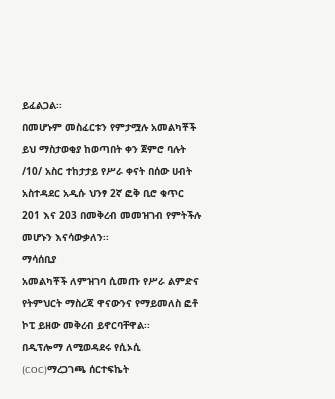ይፈልጋል፡፡
በመሆኑም መስፈርቱን የምታሟሉ አመልካቾች ይህ ማስታወቂያ ከወጣበት ቀን ጀምሮ ባሉት /10/ አስር ተከታታይ የሥራ ቀናት በሰው ሀብት አስተዳደር አዲሱ ህንፃ 2ኛ ፎቅ ቢሮ ቁጥር 201 እና 203 በመቅረብ መመዝገብ የምትችሉ መሆኑን እናሳውቃለን፡፡
ማሳሰቢያ
አመልካቾች ለምዝገባ ሲመጡ የሥራ ልምድና የትምህርት ማስረጃ ዋናውንና የማይመለስ ፎቶ ኮፒ ይዘው መቅረብ ይኖርባቸዋል፡፡
በዲፕሎማ ለሚወዳደሩ የሲኦሲ (COC)ማረጋገጫ ሰርተፍኬት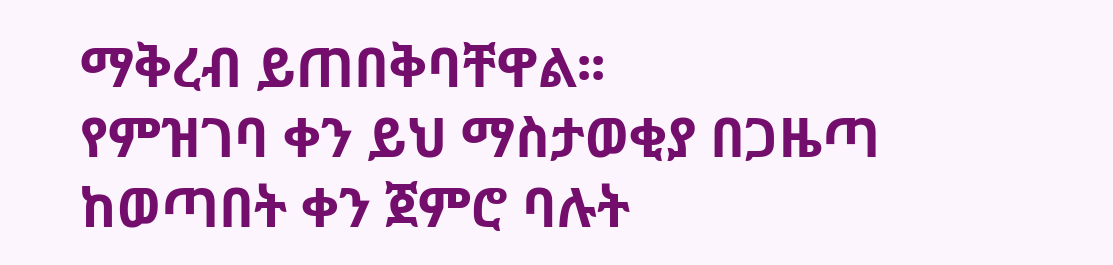ማቅረብ ይጠበቅባቸዋል፡፡
የምዝገባ ቀን ይህ ማስታወቂያ በጋዜጣ ከወጣበት ቀን ጀምሮ ባሉት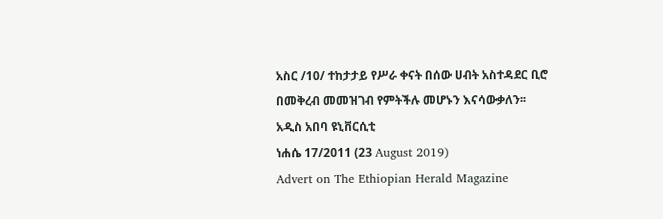አስር /10/ ተከታታይ የሥራ ቀናት በሰው ሀብት አስተዳደር ቢሮ
በመቅረብ መመዝገብ የምትችሉ መሆኑን እናሳውቃለን፡፡
አዲስ አበባ ዩኒቨርሲቲ
ነሐሴ 17/2011 (23 August 2019)
Advert on The Ethiopian Herald Magazine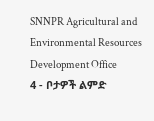SNNPR Agricultural and Environmental Resources Development Office
4 - ቦታዎች ልምድ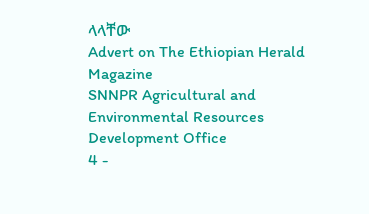ላላቸው
Advert on The Ethiopian Herald Magazine
SNNPR Agricultural and Environmental Resources Development Office
4 -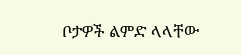ቦታዎች ልምድ ላላቸው